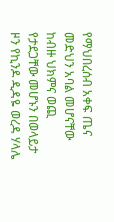የማህበረሰብ አቀፍ ጤና መድህን አባል መሆናቸው ከብዙ ህክምና ወጪ የታደጋቸው መሆኑን በወላይታ ዞን የኪንዶ ዲዳዬ ወረዳ ሃላሌ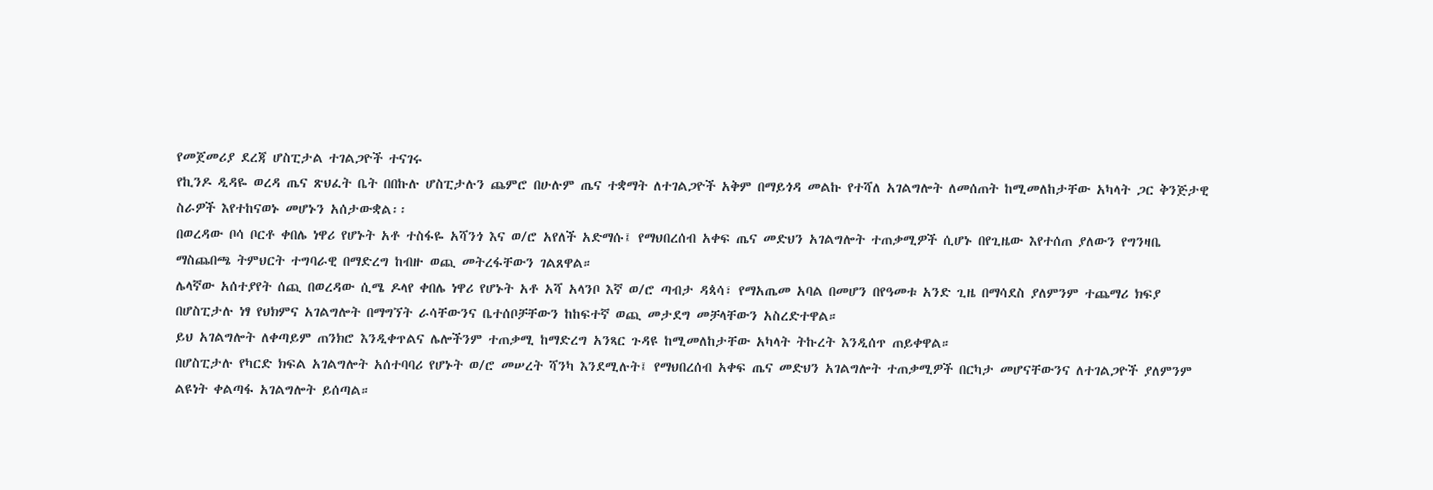የመጀመሪያ ደረጃ ሆስፒታል ተገልጋዮች ተናገሩ
የኪንዶ ዲዳዬ ወረዳ ጤና ጽህፈት ቤት በበኩሉ ሆስፒታሉን ጨምሮ በሁሉም ጤና ተቋማት ለተገልጋዮች አቅም በማይጎዳ መልኩ የተሻለ አገልግሎት ለመሰጠት ከሚመለከታቸው አካላት ጋር ቅንጅታዊ ስራዎች እየተከናወኑ መሆኑን አሰታውቋል፡፡
በወረዳው ቦሳ ቦርቶ ቀበሌ ነዋሪ የሆኑት አቶ ተስፋዬ አሻንጎ እና ወ/ሮ አየለች አድማሱ፤ የማህበረሰብ አቀፍ ጤና መድህን አገልግሎት ተጠቃሚዎች ሲሆኑ በየጊዜው እየተሰጠ ያለውን የግንዛቤ ማስጨበጫ ትምህርት ተግባራዊ በማድረግ ከብዙ ወጪ መትረፋቸውን ገልጸዋል።
ሌላኛው አሰተያየት ሰጪ በወረዳው ሲሜ ዶላየ ቀበሌ ነዋሪ የሆኑት አቶ አሻ አላንቦ እኛ ወ/ሮ ጣብታ ዳጳሳ፣ የማአጤመ አባል በመሆን በየዓመቱ አንድ ጊዜ በማሳደስ ያለምንም ተጨማሪ ክፍያ በሆስፒታሉ ነፃ የህክምና አገልግሎት በማግኘት ራሳቸውንና ቤተሰቦቻቸውን ከከፍተኛ ወጪ መታደግ መቻላቸውን አስረድተዋል።
ይህ አገልግሎት ለቀጣይም ጠንክሮ እንዲቀጥልና ሌሎችንም ተጠቃሚ ከማድረግ አንጻር ጉዳዩ ከሚመለከታቸው አካላት ትኩረት እንዲሰጥ ጠይቀዋል።
በሆስፒታሉ የካርድ ክፍል አገልግሎት አሰተባባሪ የሆኑት ወ/ሮ መሠረት ሻንካ እንደሚሉት፤ የማህበረሰብ አቀፍ ጤና መድህን አገልግሎት ተጠቃሚዎች በርካታ መሆናቸውንና ለተገልጋዮች ያለምንም ልዩነት ቀልጣፋ አገልግሎት ይሰጣል።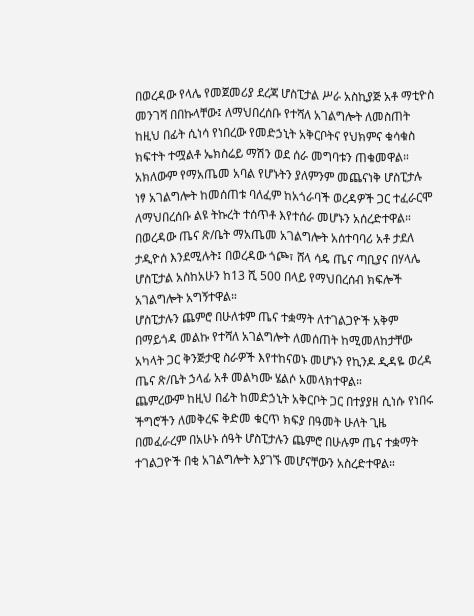በወረዳው የላሌ የመጀመሪያ ደረጃ ሆስፒታል ሥራ አስኪያጅ አቶ ማቲዮስ መንገሻ በበኩላቸው፤ ለማህበረሰቡ የተሻለ አገልግሎት ለመስጠት ከዚህ በፊት ሲነሳ የነበረው የመድኃኒት አቅርቦትና የህክምና ቁሳቁስ ክፍተት ተሟልቶ ኤክስሬይ ማሽን ወደ ሰራ መግባቱን ጠቁመዋል።
አክለውም የማአጤመ አባል የሆኑትን ያለምንም መጨናነቅ ሆስፒታሉ ነፃ አገልግሎት ከመሰጠቱ ባለፈም ከአጎራባች ወረዳዎች ጋር ተፈራርሞ ለማህበረሰቡ ልዩ ትኩረት ተሰጥቶ እየተሰራ መሆኑን አሰረድተዋል።
በወረዳው ጤና ጽ/ቤት ማአጤመ አገልግሎት አሰተባባሪ አቶ ታደለ ታዲዮሰ እንደሚሉት፤ በወረዳው ጎጮ፣ ሸላ ሳዴ ጤና ጣቢያና በሃላሌ ሆስፒታል አስከአሁን ከ13 ሺ 500 በላይ የማህበረሰብ ክፍሎች አገልግሎት አግኝተዋል።
ሆስፒታሉን ጨምሮ በሁለቱም ጤና ተቋማት ለተገልጋዮች አቅም በማይጎዳ መልኩ የተሻለ አገልግሎት ለመሰጠት ከሚመለከታቸው አካላት ጋር ቅንጅታዊ ስራዎች እየተከናወኑ መሆኑን የኪንዶ ዲዳዬ ወረዳ ጤና ጽ/ቤት ኃላፊ አቶ መልካሙ ሄልሶ አመላክተዋል።
ጨምረውም ከዚህ በፊት ከመድኃኒት አቅርቦት ጋር በተያያዘ ሲነሱ የነበሩ ችግሮችን ለመቅረፍ ቅድመ ቁርጥ ክፍያ በዓመት ሁለት ጊዜ በመፈራረም በአሁኑ ሰዓት ሆስፒታሉን ጨምሮ በሁሉም ጤና ተቋማት ተገልጋዮች በቂ አገልግሎት እያገኙ መሆናቸውን አስረድተዋል።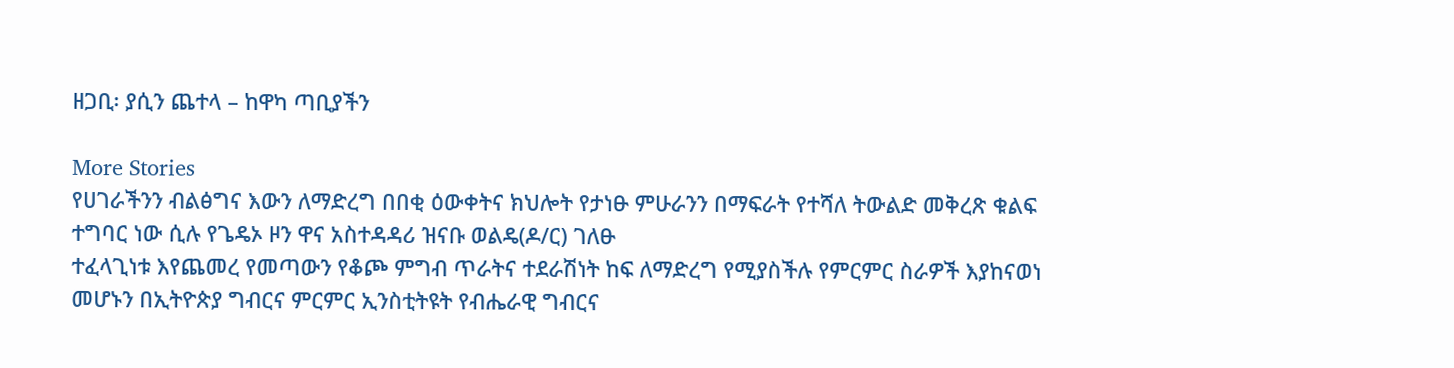ዘጋቢ፡ ያሲን ጨተላ – ከዋካ ጣቢያችን

More Stories
የሀገራችንን ብልፅግና እውን ለማድረግ በበቂ ዕውቀትና ክህሎት የታነፁ ምሁራንን በማፍራት የተሻለ ትውልድ መቅረጽ ቁልፍ ተግባር ነው ሲሉ የጌዴኦ ዞን ዋና አስተዳዳሪ ዝናቡ ወልዴ(ዶ/ር) ገለፁ
ተፈላጊነቱ እየጨመረ የመጣውን የቆጮ ምግብ ጥራትና ተደራሽነት ከፍ ለማድረግ የሚያስችሉ የምርምር ስራዎች እያከናወነ መሆኑን በኢትዮጵያ ግብርና ምርምር ኢንስቲትዩት የብሔራዊ ግብርና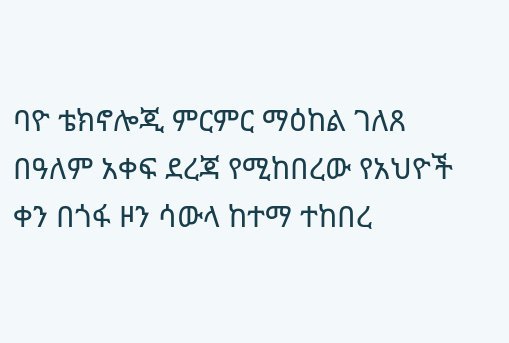ባዮ ቴክኖሎጂ ምርምር ማዕከል ገለጸ
በዓለም አቀፍ ደረጃ የሚከበረው የአህዮች ቀን በጎፋ ዞን ሳውላ ከተማ ተከበረ